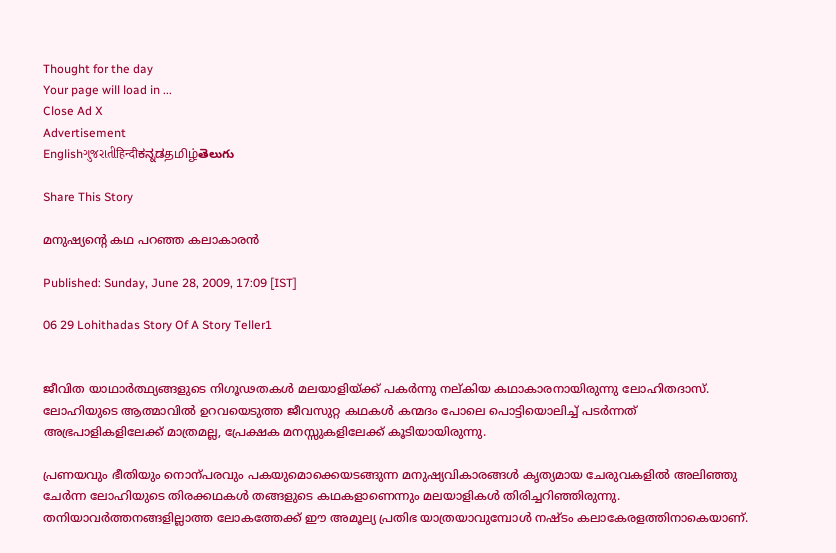Thought for the day
Your page will load in ...
Close Ad X
Advertisement
Englishગુજરાતીहिन्दीಕನ್ನಡதமிழ்తెలుగు

Share This Story

മനുഷ്യന്റെ കഥ പറഞ്ഞ കലാകാരന്‍

Published: Sunday, June 28, 2009, 17:09 [IST]

06 29 Lohithadas Story Of A Story Teller1


ജീവിത യാഥാര്‍ത്ഥ്യങ്ങളുടെ നിഗൂഢതകള്‍ മലയാളിയ്‌ക്ക്‌ പകര്‍ന്നു നല്‌കിയ കഥാകാരനായിരുന്നു ലോഹിതദാസ്‌. ലോഹിയുടെ ആത്മാവില്‍ ഉറവയെടുത്ത ജീവസുറ്റ കഥകള്‍ കന്മദം പോലെ പൊട്ടിയൊലിച്ച്‌ പടര്‍ന്നത്‌ അഭ്രപാളികളിലേക്ക്‌ മാത്രമല്ല, പ്രേക്ഷക മനസ്സുകളിലേക്ക്‌ കൂടിയായിരുന്നു.

പ്രണയവും ഭീതിയും നൊന്പരവും പകയുമൊക്കെയടങ്ങുന്ന മനുഷ്യവികാരങ്ങള്‍ കൃത്യമായ ചേരുവകളില്‍ അലിഞ്ഞു ചേര്‍ന്ന ലോഹിയുടെ തിരക്കഥകള്‍ തങ്ങളുടെ കഥകളാണെന്നും മലയാളികള്‍ തിരിച്ചറിഞ്ഞിരുന്നു. തനിയാവര്‍ത്തനങ്ങളില്ലാത്ത ലോകത്തേക്ക്‌ ഈ അമൂല്യ പ്രതിഭ യാത്രയാവുമ്പോള്‍ നഷ്ടം കലാകേരളത്തിനാകെയാണ്‌.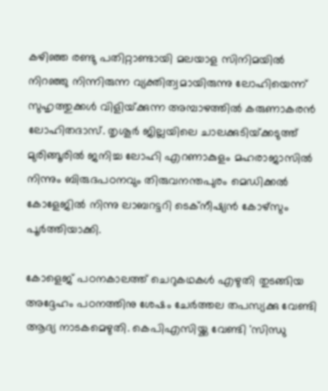കഴിഞ്ഞ രണ്ടു പതിറ്റാണ്ടായി മലയാള സിനിമയില്‍ നിറഞ്ഞു നിന്നിരുന്ന വ്യക്തിത്വമായിരുന്നു ലോഹിയെന്ന്‌ സുഹൃത്തുക്കള്‍ വിളിയ്‌ക്കുന്ന അമ്പാഴത്തില്‍ കരുണാകരന്‍ ലോഹിതദാസ്‌. തൃശൂര്‍ ജില്ലയിലെ ചാലക്കുടിയ്‌ക്കടുത്ത്‌ മുരിങ്ങൂരില്‍ ജനിച്ച ലോഹി എറണാകുളം മഹരാജാസില്‍ നിന്നും ബിരുദപഠനവും തിരുവനന്തപുരം മെഡിക്കല്‍ കോളേജില്‍ നിന്നു ലാബറട്ടറി ടെക്‌നീഷ്യന്‍ കോഴ്‌സും പൂര്‍ത്തിയാക്കി.

കോളെജ്‌ പഠനകാലത്ത്‌ ചെറുകഥകള്‍ എഴുതി തുടങ്ങിയ അദ്ദേഹം പഠനത്തിനു ശേഷം ചേര്‍ത്തല തപസ്യക്കു വേണ്ടി ആദ്യ നാടകമെഴുതി. കെപിഎസിയ്ക്ക വേണ്ടി 'സിന്ധു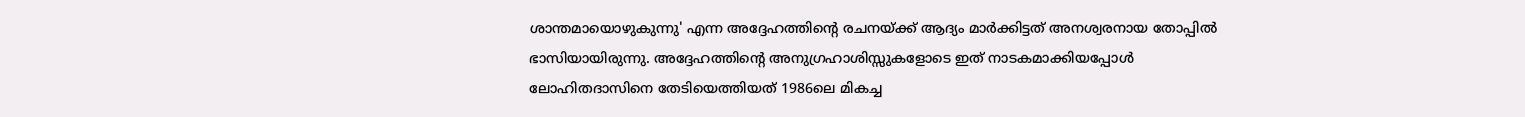ശാന്തമായൊഴുകുന്നു' എന്ന അദ്ദേഹത്തിന്റെ രചനയ്‌ക്ക്‌ ആദ്യം മാര്‍ക്കിട്ടത്‌ അനശ്വരനായ തോപ്പില്‍ ഭാസിയായിരുന്നു. അദ്ദേഹത്തിന്റെ അനുഗ്രഹാശിസ്സുകളോടെ ഇത്‌ നാടകമാക്കിയപ്പോള്‍ ലോഹിതദാസിനെ തേടിയെത്തിയത്‌ 1986ലെ മികച്ച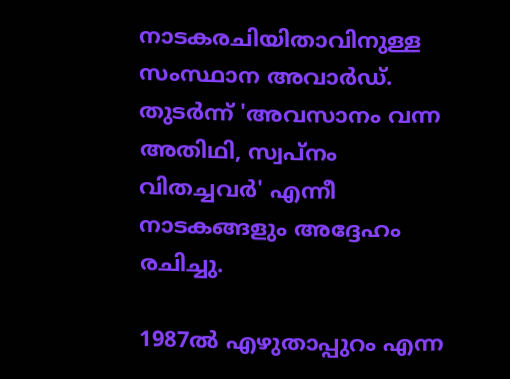നാടകരചിയിതാവിനുള്ള സംസ്ഥാന അവാര്‍ഡ്‌. തുടര്‍ന്ന്‌ 'അവസാനം വന്ന അതിഥി, സ്വപ്‌നം വിതച്ചവര്‍' എന്നീ നാടകങ്ങളും അദ്ദേഹം രചിച്ചു.

1987ല്‍ എഴുതാപ്പുറം എന്ന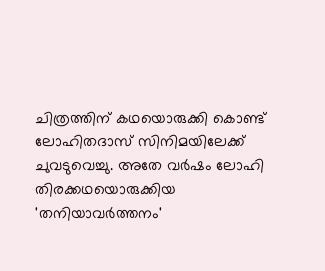ചിത്രത്തിന്‌ കഥയൊരുക്കി കൊണ്ട്‌ ലോഹിതദാസ്‌ സിനിമയിലേക്ക്‌ ചുവടുവെച്ചു. അതേ വര്‍ഷം ലോഹി തിരക്കഥയൊരുക്കിയ 'തനിയാവര്‍ത്തനം'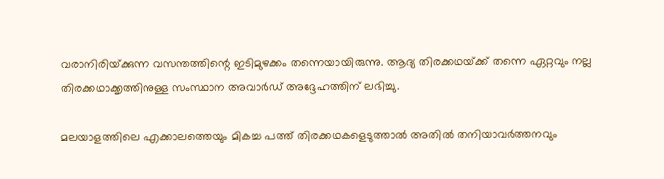വരാനിരിയ്‌ക്കുന്ന വസന്തത്തിന്റെ ഇടിമുഴക്കം തന്നെയായിരുന്നു. ആദ്യ തിരക്കഥയ്‌ക്ക്‌ തന്നെ ഏറ്റവും നല്ല തിരക്കഥാക്കൃത്തിനുള്ള സംസ്ഥാന അവാര്‍ഡ്‌ അദ്ദേഹത്തിന്‌ ലഭിച്ചു.

മലയാളത്തിലെ എക്കാലത്തെയും മികച്ച പത്ത്‌ തിരക്കഥകളെടുത്താല്‍ അതില്‍ തനിയാവര്‍ത്തനവും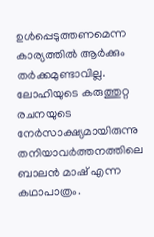ഉള്‍പ്പെടുത്തണമെന്ന കാര്യത്തില്‍ ആര്‍ക്കും തര്‍ക്കമുണ്ടാവില്ല. ലോഹിയുടെ കരുത്തുറ്റ രചനയുടെ നേര്‍സാക്ഷ്യമായിരുന്നു തനിയാവര്‍ത്തനത്തിലെ ബാലന്‍ മാഷ്‌ എന്ന കഥാപാത്രം.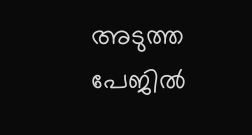അടുത്ത പേജില്‍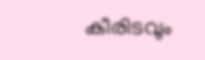കീരിടവും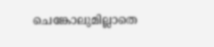ചെങ്കോലുമില്ലാതെ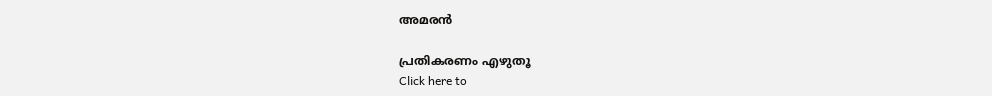അമരന്‍

പ്രതികരണം എഴുതൂ
Click here to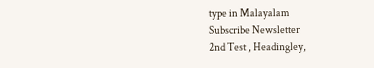type in Malayalam
Subscribe Newsletter
2nd Test , Headingley,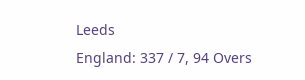Leeds
England: 337 / 7, 94 Overs